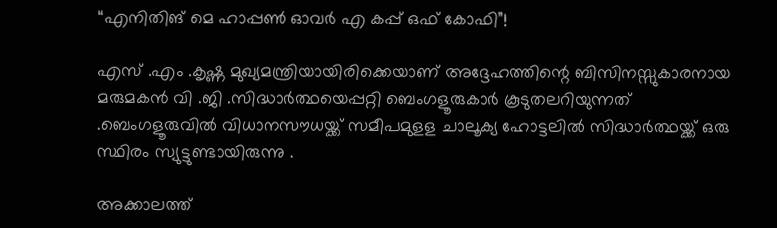“എനിതിങ് മെ ഹാപ്പൺ ഓവർ എ കപ്പ് ഒഫ് കോഫി”!

എസ് .എം .കൃഷ്ണ മുഖ്യമന്ത്രിയായിരിക്കെയാണ് അദ്ദേഹത്തിന്റെ ബിസിനസ്സുകാരനായ മരുമകൻ വി .ജി .സിദ്ധാർത്ഥയെപ്പറ്റി ബെംഗളൂരുകാർ കൂടുതലറിയുന്നത് .ബെംഗളൂരുവിൽ വിധാനസൗധയ്ക്ക് സമീപമുളള ചാലൂക്യ ഹോട്ടലിൽ സിദ്ധാർത്ഥയ്ക്ക് ഒരു സ്ഥിരം സ്യുട്ടുണ്ടായിരുന്നു .

അക്കാലത്ത്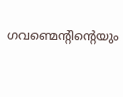ഗവണ്മെന്റിന്റെയും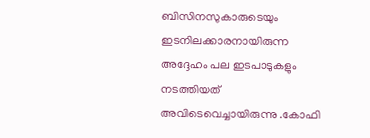ബിസിനസുകാരുടെയും ഇടനിലക്കാരനായിരുന്ന അദ്ദേഹം പല ഇടപാടുകളും നടത്തിയത് അവിടെവെച്ചായിരുന്നു .കോഫി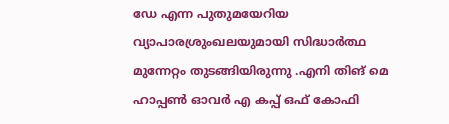ഡേ എന്ന പുതുമയേറിയ വ്യാപാരശ്രുംഖലയുമായി സിദ്ധാർത്ഥ മുന്നേറ്റം തുടങ്ങിയിരുന്നു .എനി തിങ് മെ ഹാപ്പൺ ഓവർ എ കപ്പ് ഒഫ് കോഫി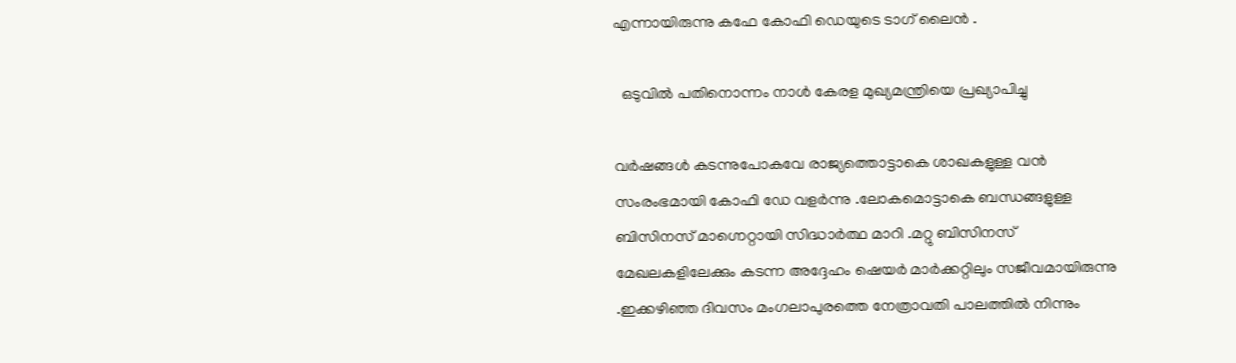എന്നായിരുന്നു കഫേ കോഫി ഡെയുടെ ടാഗ് ലൈൻ .

  ഒടുവിൽ പതിനൊന്നം നാൾ കേരള മുഖ്യമന്ത്രിയെ പ്രഖ്യാപിച്ചു

വർഷങ്ങൾ കടന്നുപോകവേ രാജ്യത്തൊട്ടാകെ ശാഖകളുള്ള വൻ സംരംഭമായി കോഫി ഡേ വളർന്നു .ലോകമൊട്ടാകെ ബന്ധങ്ങളുള്ള ബിസിനസ് മാഗ്നെറ്റായി സിദ്ധാർത്ഥ മാറി .മറ്റു ബിസിനസ് മേഖലകളിലേക്കും കടന്ന അദ്ദേഹം ഷെയർ മാർക്കറ്റിലും സജീവമായിരുന്നു .ഇക്കഴിഞ്ഞ ദിവസം മംഗലാപുരത്തെ നേത്രാവതി പാലത്തിൽ നിന്നും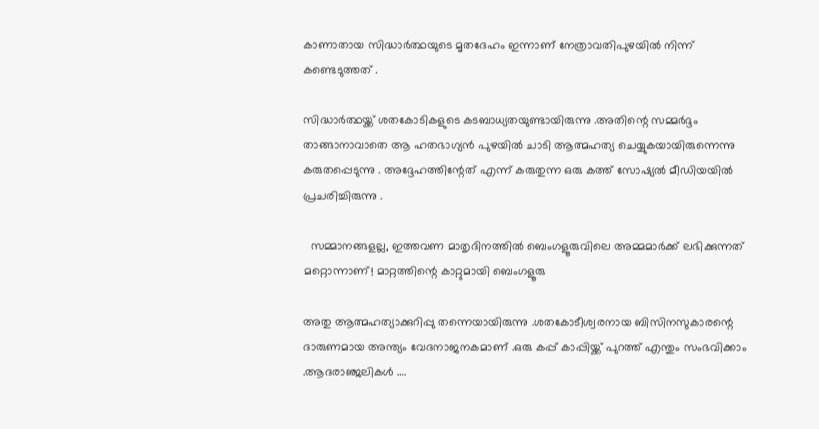കാണാതായ സിദ്ധാർത്ഥയുടെ മൃതദേഹം ഇന്നാണ് നേത്രാവതിപുഴയിൽ നിന്ന് കണ്ടെടുത്തത് .

സിദ്ധാർത്ഥയ്ക്ക് ശതകോടികളുടെ കടബാധ്യതയുണ്ടായിരുന്നു .അതിന്റെ സമ്മർദ്ദം താങ്ങാനാവാതെ ആ ഹതഭാഗ്യൻ പുഴയിൽ ചാടി ആത്മഹത്യ ചെയ്യുകയായിരുന്നെന്നു കരുതപ്പെടുന്നു . അദ്ദേഹത്തിന്റേത് എന്ന് കരുതുന്ന ഒരു കത്ത് സോഷ്യൽ മീഡിയയിൽ പ്രചരിച്ചിരുന്നു .

  സമ്മാനങ്ങളല്ല, ഇത്തവണ മാതൃദിനത്തിൽ ബെംഗളൂരുവിലെ അമ്മമാർക്ക് ലഭിക്കുന്നത് മറ്റൊന്നാണ്! മാറ്റത്തിന്റെ കാറ്റുമായി ബെംഗളൂരു

അതു ആത്മഹത്യാക്കുറിപ്പു തന്നെയായിരുന്നു .ശതകോടീശ്വരനായ ബിസിനസുകാരന്റെ ദാരുണമായ അന്ത്യം വേദനാജനകമാണ്‌ .ഒരു കപ്പ് കാപ്പിയ്ക്ക് പുറത്ത് എന്തും സംഭവിക്കാം .ആദരാഞ്ജലികൾ ….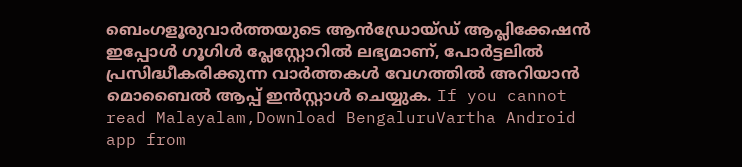ബെംഗളൂരുവാർത്തയുടെ ആൻഡ്രോയ്ഡ് ആപ്ലിക്കേഷൻ ഇപ്പോൾ ഗൂഗിൾ പ്ലേസ്റ്റോറിൽ ലഭ്യമാണ്, പോർട്ടലിൽ പ്രസിദ്ധീകരിക്കുന്ന വാർത്തകൾ വേഗത്തിൽ അറിയാൻ മൊബൈൽ ആപ്പ് ഇൻസ്റ്റാൾ ചെയ്യുക. If you cannot read Malayalam,Download BengaluruVartha Android app from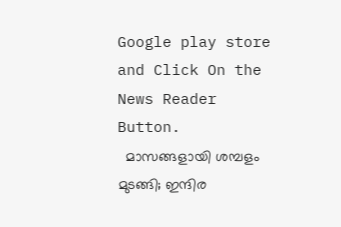Google play store and Click On the News Reader Button.
  മാസങ്ങളായി ശമ്പളം മുടങ്ങി; ഇന്ദിര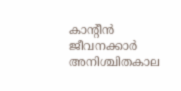കാന്റീൻ ജീവനക്കാർ അനിശ്ചിതകാല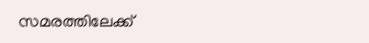സമരത്തിലേക്ക്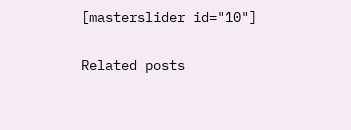[masterslider id="10"]

Related posts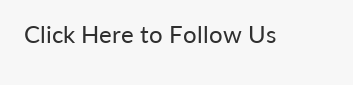Click Here to Follow Us